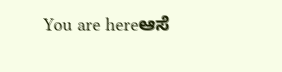You are hereಆಸೆ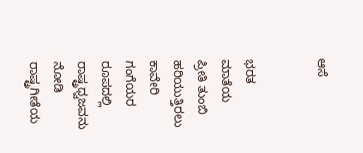ಆಸೆ


ಭರತ ಮಾತೆಯ ಪ್ರೀತಿ ತುಂಬಿ ಹರಿಯುತ್ತಿರಲು
ಕಾವೇರಿ ಗಂಗೆಯರ ರೂಪದಲ್ಲಿ
ರಾಷ್ಟ್ರಧ್ವಜವನು ನೋಡಿ ರಾಷ್ಟ್ರಗೀತೆಯ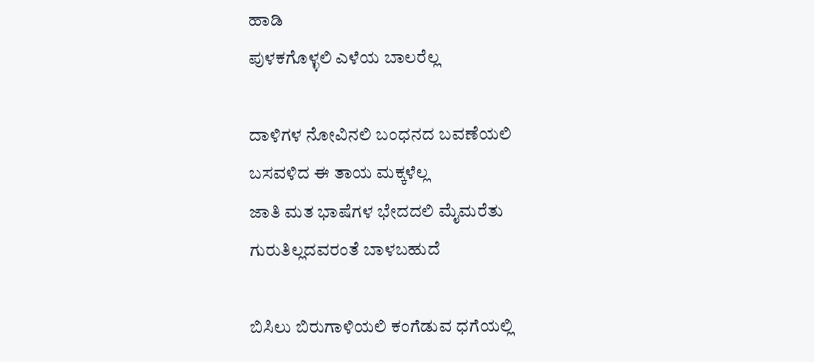ಹಾಡಿ
ಪುಳಕಗೊಳ್ಳಲಿ ಎಳೆಯ ಬಾಲರೆಲ್ಲ

ದಾಳಿಗಳ ನೋವಿನಲಿ ಬಂಧನದ ಬವಣೆಯಲಿ
ಬಸವಳಿದ ಈ ತಾಯ ಮಕ್ಕಳೆಲ್ಲ
ಜಾತಿ ಮತ ಭಾಷೆಗಳ ಭೇದದಲಿ ಮೈಮರೆತು
ಗುರುತಿಲ್ಲದವರಂತೆ ಬಾಳಬಹುದೆ

ಬಿಸಿಲು ಬಿರುಗಾಳಿಯಲಿ ಕಂಗೆಡುವ ಧಗೆಯಲ್ಲಿ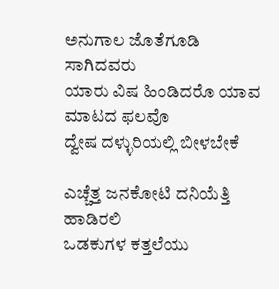ಅನುಗಾಲ ಜೊತೆಗೂಡಿ ಸಾಗಿದವರು
ಯಾರು ವಿಷ ಹಿಂಡಿದರೊ ಯಾವ ಮಾಟದ ಫಲವೊ
ದ್ವೇಷ ದಳ್ಳುರಿಯಲ್ಲಿ ಬೀಳಬೇಕೆ

ಎಚ್ಚೆತ್ತ ಜನಕೋಟಿ ದನಿಯೆತ್ತಿ ಹಾಡಿರಲಿ
ಒಡಕುಗಳ ಕತ್ತಲೆಯು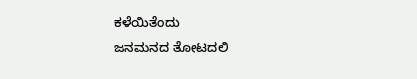ಕಳೆಯಿತೆಂದು
ಜನಮನದ ತೋಟದಲಿ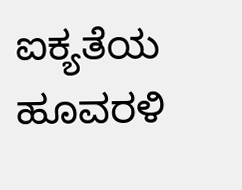ಐಕ್ಯತೆಯ ಹೂವರಳಿ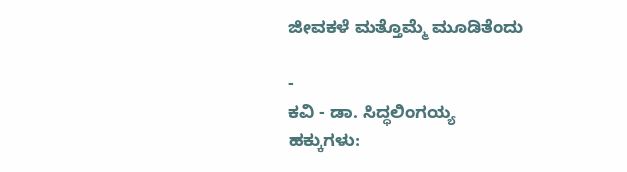ಜೀವಕಳೆ ಮತ್ತೊಮ್ಮೆ ಮೂಡಿತೆಂದು

-
ಕವಿ - ಡಾ. ಸಿದ್ಧಲಿಂಗಯ್ಯ
ಹಕ್ಕುಗಳು: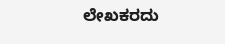ಲೇಖಕರದು